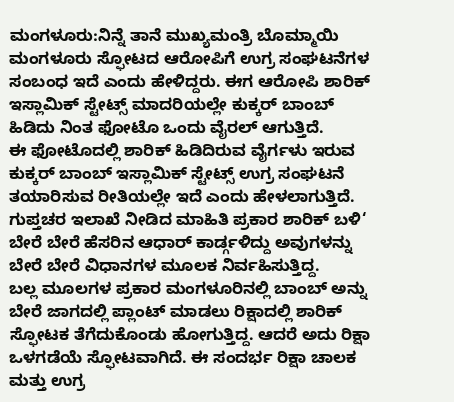ಮಂಗಳೂರು:ನಿನ್ನೆ ತಾನೆ ಮುಖ್ಯಮಂತ್ರಿ ಬೊಮ್ಮಾಯಿ ಮಂಗಳೂರು ಸ್ಫೋಟದ ಆರೋಪಿಗೆ ಉಗ್ರ ಸಂಘಟನೆಗಳ ಸಂಬಂಧ ಇದೆ ಎಂದು ಹೇಳಿದ್ದರು. ಈಗ ಆರೋಪಿ ಶಾರಿಕ್ ಇಸ್ಲಾಮಿಕ್ ಸ್ಟೇಟ್ಸ್ ಮಾದರಿಯಲ್ಲೇ ಕುಕ್ಕರ್ ಬಾಂಬ್ ಹಿಡಿದು ನಿಂತ ಫೋಟೊ ಒಂದು ವೈರಲ್ ಆಗುತ್ತಿದೆ.
ಈ ಫೋಟೊದಲ್ಲಿ ಶಾರಿಕ್ ಹಿಡಿದಿರುವ ವೈರ್ಗಳು ಇರುವ ಕುಕ್ಕರ್ ಬಾಂಬ್ ಇಸ್ಲಾಮಿಕ್ ಸ್ಟೇಟ್ಸ್ ಉಗ್ರ ಸಂಘಟನೆ ತಯಾರಿಸುವ ರೀತಿಯಲ್ಲೇ ಇದೆ ಎಂದು ಹೇಳಲಾಗುತ್ತಿದೆ. ಗುಪ್ತಚರ ಇಲಾಖೆ ನೀಡಿದ ಮಾಹಿತಿ ಪ್ರಕಾರ ಶಾರಿಕ್ ಬಳಿ‘ ಬೇರೆ ಬೇರೆ ಹೆಸರಿನ ಆಧಾರ್ ಕಾರ್ಡ್ಗಳಿದ್ದು ಅವುಗಳನ್ನು ಬೇರೆ ಬೇರೆ ವಿಧಾನಗಳ ಮೂಲಕ ನಿರ್ವಹಿಸುತ್ತಿದ್ದ.
ಬಲ್ಲ ಮೂಲಗಳ ಪ್ರಕಾರ ಮಂಗಳೂರಿನಲ್ಲಿ ಬಾಂಬ್ ಅನ್ನು ಬೇರೆ ಜಾಗದಲ್ಲಿ ಪ್ಲಾಂಟ್ ಮಾಡಲು ರಿಕ್ಷಾದಲ್ಲಿ ಶಾರಿಕ್ ಸ್ಫೋಟಕ ತೆಗೆದುಕೊಂಡು ಹೋಗುತ್ತಿದ್ದ. ಆದರೆ ಅದು ರಿಕ್ಷಾ ಒಳಗಡೆಯೆ ಸ್ಫೋಟವಾಗಿದೆ. ಈ ಸಂದರ್ಭ ರಿಕ್ಷಾ ಚಾಲಕ ಮತ್ತು ಉಗ್ರ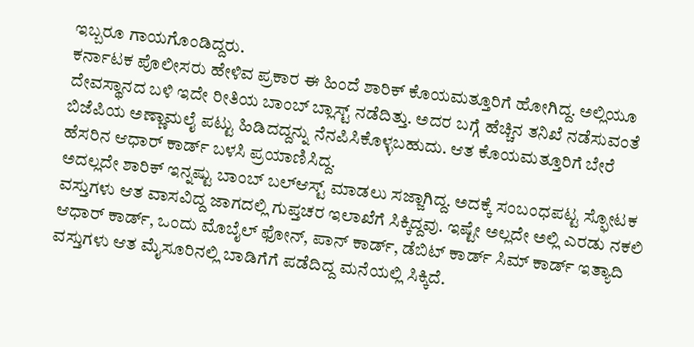ಇಬ್ಬರೂ ಗಾಯಗೊಂಡಿದ್ದರು.
ಕರ್ನಾಟಕ ಪೊಲೀಸರು ಹೇಳಿವ ಪ್ರಕಾರ ಈ ಹಿಂದೆ ಶಾರಿಕ್ ಕೊಯಮತ್ತೂರಿಗೆ ಹೋಗಿದ್ದ. ಅಲ್ಲಿಯೂ ದೇವಸ್ಥಾನದ ಬಳಿ ಇದೇ ರೀತಿಯ ಬಾಂಬ್ ಬ್ಲಾಸ್ಟ್ ನಡೆದಿತ್ತು. ಅದರ ಬಗ್ಗೆ ಹೆಚ್ಚಿನ ತನಿಖೆ ನಡೆಸುವಂತೆ ಬಿಜೆಪಿಯ ಅಣ್ಣಾಮಲೈ ಪಟ್ಟು ಹಿಡಿದದ್ದನ್ನು ನೆನಪಿಸಿಕೊಳ್ಳಬಹುದು. ಆತ ಕೊಯಮತ್ತೂರಿಗೆ ಬೇರೆ ಹೆಸರಿನ ಆಧಾರ್ ಕಾರ್ಡ್ ಬಳಸಿ ಪ್ರಯಾಣಿಸಿದ್ದ.
ಅದಲ್ಲದೇ ಶಾರಿಕ್ ಇನ್ನಷ್ಟು ಬಾಂಬ್ ಬಲ್ಆಸ್ಟ್ ಮಾಡಲು ಸಜ್ಜಾಗಿದ್ದ. ಅದಕ್ಕೆ ಸಂಬಂಧಪಟ್ಟ ಸ್ಫೋಟಕ ವಸ್ತುಗಳು ಆತ ವಾಸವಿದ್ದ ಜಾಗದಲ್ಲಿ ಗುಪ್ತಚರ ಇಲಾಖೆಗೆ ಸಿಕ್ಕಿದ್ದವು. ಇಷ್ಟೇ ಅಲ್ಲದೇ ಅಲ್ಲಿ ಎರಡು ನಕಲಿ ಆಧಾರ್ ಕಾರ್ಡ್, ಒಂದು ಮೊಬೈಲ್ ಫೋನ್, ಪಾನ್ ಕಾರ್ಡ್, ಡೆಬಿಟ್ ಕಾರ್ಡ್ ಸಿಮ್ ಕಾರ್ಡ್ ಇತ್ಯಾದಿ ವಸ್ತುಗಳು ಆತ ಮೈಸೂರಿನಲ್ಲಿ ಬಾಡಿಗೆಗೆ ಪಡೆದಿದ್ದ ಮನೆಯಲ್ಲಿ ಸಿಕ್ಕಿದೆ.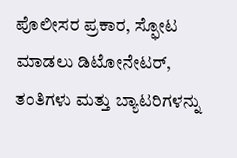ಪೊಲೀಸರ ಪ್ರಕಾರ, ಸ್ಫೋಟ ಮಾಡಲು ಡಿಟೋನೇಟರ್, ತಂತಿಗಳು ಮತ್ತು ಬ್ಯಾಟರಿಗಳನ್ನು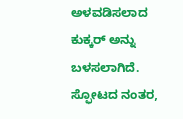ಅಳವಡಿಸಲಾದ ಕುಕ್ಕರ್ ಅನ್ನು ಬಳಸಲಾಗಿದೆ. ಸ್ಫೋಟದ ನಂತರ,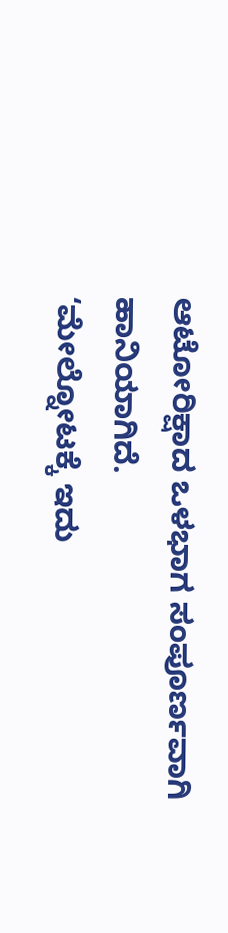ಆಟೋರಿಕ್ಷಾದ ಒಳಭಾಗ ಸಂಪೂರ್ಣವಾಗಿ ಹಾನಿಯಾಗಿದೆ.
‘ಮೇಲ್ನೋಟಕ್ಕೆ ಇದು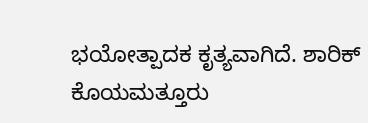ಭಯೋತ್ಪಾದಕ ಕೃತ್ಯವಾಗಿದೆ. ಶಾರಿಕ್ ಕೊಯಮತ್ತೂರು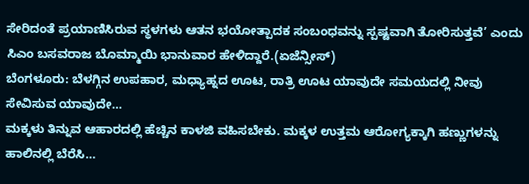ಸೇರಿದಂತೆ ಪ್ರಯಾಣಿಸಿರುವ ಸ್ಥಳಗಳು ಆತನ ಭಯೋತ್ಪಾದಕ ಸಂಬಂಧವನ್ನು ಸ್ಪಷ್ಟವಾಗಿ ತೋರಿಸುತ್ತವೆ’ ಎಂದು ಸಿಎಂ ಬಸವರಾಜ ಬೊಮ್ಮಾಯಿ ಭಾನುವಾರ ಹೇಳಿದ್ದಾರೆ.(ಏಜೆನ್ಸೀಸ್)
ಬೆಂಗಳೂರು: ಬೆಳಗ್ಗಿನ ಉಪಹಾರ, ಮಧ್ಯಾಹ್ನದ ಊಟ, ರಾತ್ರಿ ಊಟ ಯಾವುದೇ ಸಮಯದಲ್ಲಿ ನೀವು ಸೇವಿಸುವ ಯಾವುದೇ…
ಮಕ್ಕಳು ತಿನ್ನುವ ಆಹಾರದಲ್ಲಿ ಹೆಚ್ಚಿನ ಕಾಳಜಿ ವಹಿಸಬೇಕು. ಮಕ್ಕಳ ಉತ್ತಮ ಆರೋಗ್ಯಕ್ಕಾಗಿ ಹಣ್ಣುಗಳನ್ನು ಹಾಲಿನಲ್ಲಿ ಬೆರೆಸಿ…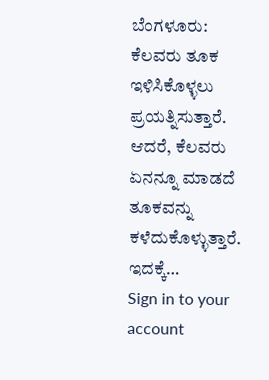ಬೆಂಗಳೂರು: ಕೆಲವರು ತೂಕ ಇಳಿಸಿಕೊಳ್ಳಲು ಪ್ರಯತ್ನಿಸುತ್ತಾರೆ. ಆದರೆ, ಕೆಲವರು ಏನನ್ನೂ ಮಾಡದೆ ತೂಕವನ್ನು ಕಳೆದುಕೊಳ್ಳುತ್ತಾರೆ. ಇದಕ್ಕೆ…
Sign in to your account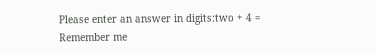Please enter an answer in digits:two + 4 =
Remember me